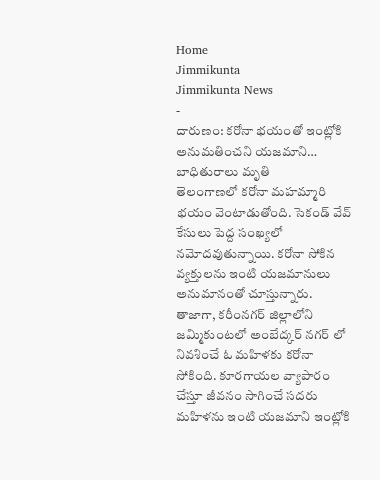Home
Jimmikunta
Jimmikunta News
-
దారుణం: కరోనా భయంతో ఇంట్లోకి అనుమతించని యజమాని… బాధితురాలు మృతి
తెలంగాణలో కరోనా మహమ్మారి భయం వెంటాడుతోంది. సెకండ్ వేవ్ కేసులు పెద్ద సంఖ్యలో నమోదవుతున్నాయి. కరోనా సోకిన వ్యక్తులను ఇంటి యజమానులు అనుమానంతో చూస్తున్నారు. తాజాగా, కరీంనగర్ జిల్లాలోని జమ్మికుంటలో అంబేద్కర్ నగర్ లో నివశించే ఓ మహిళకు కరోనా సోకింది. కూరగాయల వ్యాపారం చేస్తూ జీవనం సాగించే సదరు మహిళను ఇంటి యజమాని ఇంట్లోకి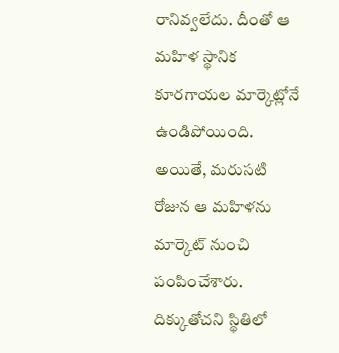రానివ్వలేదు. దీంతో ఆ మహిళ స్థానిక కూరగాయల మార్కెట్లోనే ఉండిపోయింది. అయితే, మరుసటి రోజున ఆ మహిళను మార్కెట్ నుంచి పంపించేశారు. దిక్కుతోచని స్థితిలో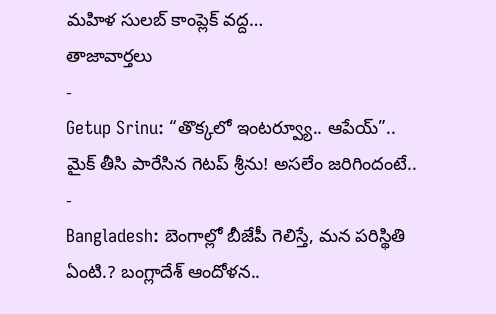మహిళ సులబ్ కాంప్లెక్ వద్ద…
తాజావార్తలు
-
Getup Srinu: “తొక్కలో ఇంటర్వ్యూ.. ఆపేయ్”.. మైక్ తీసి పారేసిన గెటప్ శ్రీను! అసలేం జరిగిందంటే..
-
Bangladesh: బెంగాల్లో బీజేపీ గెలిస్తే, మన పరిస్థితి ఏంటి.? బంగ్లాదేశ్ ఆందోళన..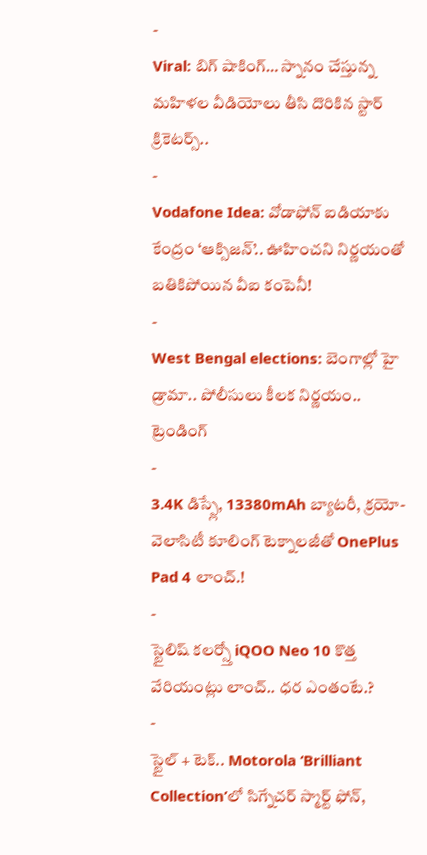-
Viral: బిగ్ షాకింగ్… స్నానం చేస్తున్న మహిళల వీడియోలు తీసి దొరికిన స్టార్ క్రికెటర్స్..
-
Vodafone Idea: వోడాఫోన్ ఐడియాకు కేంద్రం ‘ఆక్సిజన్’.. ఊహించని నిర్ణయంతో బతికిపోయిన వీఐ కంపెనీ!
-
West Bengal elections: బెంగాల్లో హై డ్రామా.. పోలీసులు కీలక నిర్ణయం..
ట్రెండింగ్
-
3.4K డిస్ప్లే, 13380mAh బ్యాటరీ, క్రయో-వెలాసిటీ కూలింగ్ టెక్నాలజీతో OnePlus Pad 4 లాంచ్.!
-
స్టైలిష్ కలర్స్తో iQOO Neo 10 కొత్త వేరియంట్లు లాంచ్.. ధర ఎంతంటే.?
-
స్టైల్ + టెక్.. Motorola ‘Brilliant Collection’లో సిగ్నేచర్ స్మార్ట్ ఫోన్,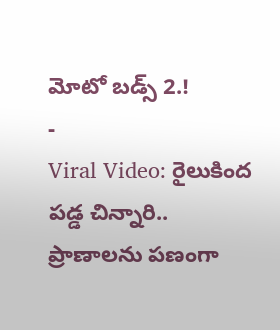మోటో బడ్స్ 2.!
-
Viral Video: రైలుకింద పడ్డ చిన్నారి.. ప్రాణాలను పణంగా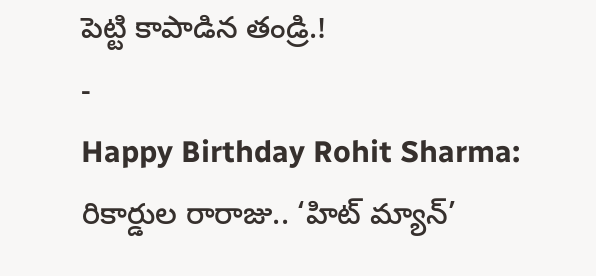పెట్టి కాపాడిన తండ్రి.!
-
Happy Birthday Rohit Sharma: రికార్డుల రారాజు.. ‘హిట్ మ్యాన్’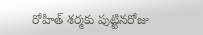రోహిత్ శర్మకు పుట్టినరోజు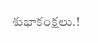శుభాకంక్షలు.!